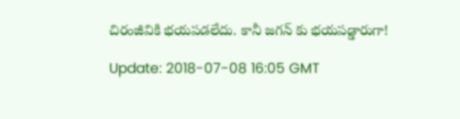చిరంజీవికి భ‌య‌ప‌డ‌లేదు. కానీ జ‌గ‌న్ కు భ‌య‌ప‌డ్డారుగా!

Update: 2018-07-08 16:05 GMT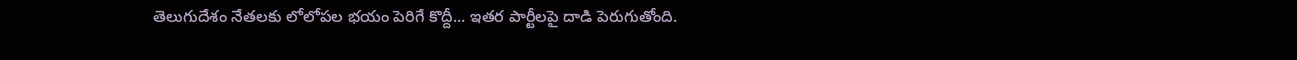తెలుగుదేశం నేత‌ల‌కు లోలోప‌ల భ‌యం పెరిగే కొద్దీ... ఇత‌ర పార్టీల‌పై దాడి పెరుగుతోంది.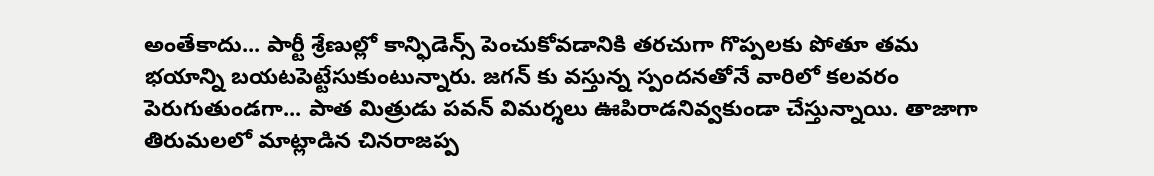అంతేకాదు... పార్టీ శ్రేణుల్లో కాన్ఫిడెన్స్ పెంచుకోవ‌డానికి త‌ర‌చుగా గొప్ప‌ల‌కు పోతూ త‌మ భ‌యాన్ని బ‌య‌ట‌పెట్టేసుకుంటున్నారు. జ‌గ‌న్‌ కు వ‌స్తున్న స్పంద‌నతోనే వారిలో క‌ల‌వ‌రం పెరుగుతుండ‌గా... పాత మిత్రుడు పవ‌న్ విమ‌ర్శ‌లు ఊపిరాడ‌నివ్వ‌కుండా చేస్తున్నాయి. తాజాగా తిరుమ‌ల‌లో మాట్లాడిన చిన‌రాజ‌ప్ప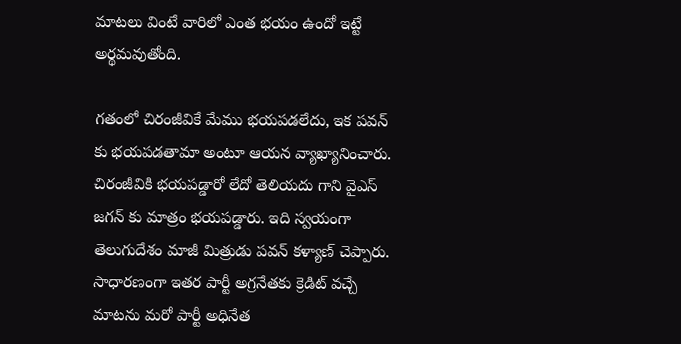మాట‌లు వింటే వారిలో ఎంత భ‌యం ఉందో ఇట్టే అర్థ‌మ‌వుతోంది.

గ‌తంలో చిరంజీవికే మేము భ‌య‌ప‌డలేదు, ఇక ప‌వ‌న్ కు భ‌య‌ప‌డ‌తామా అంటూ ఆయ‌న వ్యాఖ్యానించారు. చిరంజీవికి భ‌య‌ప‌డ్డారో లేదో తెలియ‌దు గాని వైఎస్ జ‌గ‌న్‌ కు మాత్రం భ‌య‌ప‌డ్డారు. ఇది స్వ‌యంగా తెలుగుదేశం మాజీ మిత్రుడు ప‌వ‌న్ క‌ళ్యాణ్ చెప్పారు. సాధార‌ణంగా ఇత‌ర పార్టీ అగ్ర‌నేత‌కు క్రెడిట్ వ‌చ్చే మాటను మ‌రో పార్టీ అధినేత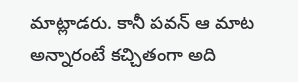మాట్లాడ‌రు. కానీ ప‌వ‌న్ ఆ మాట అన్నారంటే క‌చ్చితంగా అది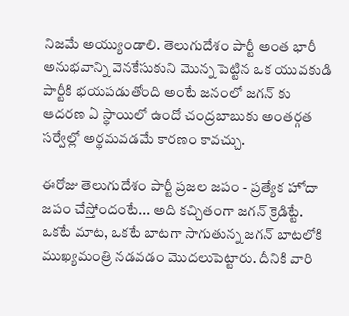నిజ‌మే అయ్యుండాలి. తెలుగుదేశం పార్టీ అంత భారీ అనుభ‌వాన్ని వెన‌కేసుకుని మొన్న పెట్టిన ఒక యువ‌కుడి పార్టీకి భ‌య‌ప‌డుతోంది అంటే జ‌నంలో జ‌గ‌న్‌ కు ఆద‌ర‌ణ ఏ స్థాయిలో ఉందో చంద్ర‌బాబుకు అంత‌ర్గ‌త స‌ర్వేల్లో అర్థ‌మ‌వ‌డ‌మే కార‌ణం కావ‌చ్చు.

ఈరోజు తెలుగుదేశం పార్టీ ప్ర‌జ‌ల జ‌పం - ప్ర‌త్యేక హోదా జ‌పం చేస్తోందంటే... అది క‌చ్చితంగా జ‌గ‌న్ క్రెడిట్టే. ఒక‌టే మాట‌, ఒక‌టే బాట‌గా సాగుతున్న జ‌గ‌న్ బాట‌లోకి ముఖ్య‌మంత్రి న‌డ‌వ‌డం మొద‌లుపెట్టారు. దీనికి వారి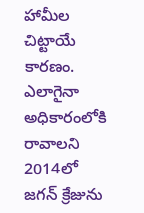హామీల చిట్టాయే కార‌ణం. ఎలాగైనా అధికారంలోకి రావాల‌ని 2014లో జ‌గ‌న్ క్రేజును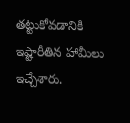త‌ట్టుకోవ‌డానికి ఇష్టారీతిన హామీలు ఇచ్చేశారు.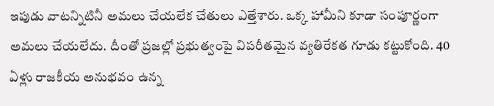ఇపుడు వాట‌న్నిటినీ అమ‌లు చేయలేక చేతులు ఎత్తేశారు. ఒక్క హామీని కూడా సంపూర్ణంగా అమ‌లు చేయ‌లేదు. దీంతో ప్ర‌జ‌ల్లో ప్ర‌భుత్వంపై విప‌రీత‌మైన వ్య‌తిరేక‌త గూడు క‌ట్టుకోంది. 40 ఏళ్లు రాజకీయ అనుభ‌వం ఉన్న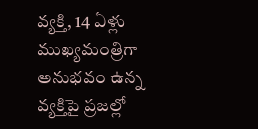వ్య‌క్తి, 14 ఏళ్లు ముఖ్య‌మంత్రిగా అనుభ‌వం ఉన్న వ్య‌క్తిపై ప్ర‌జ‌ల్లో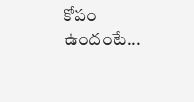కోపం ఉందంటే...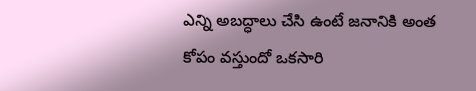ఎన్ని అబ‌ద్ధాలు చేసి ఉంటే జ‌నానికి అంత‌ కోపం వ‌స్తుందో ఒక‌సారి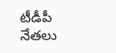టీడీపీ నేత‌లు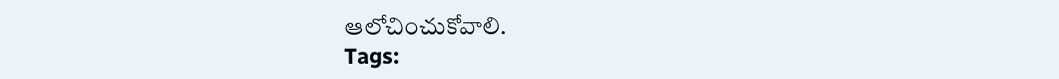ఆలోచించుకోవాలి.
Tags: